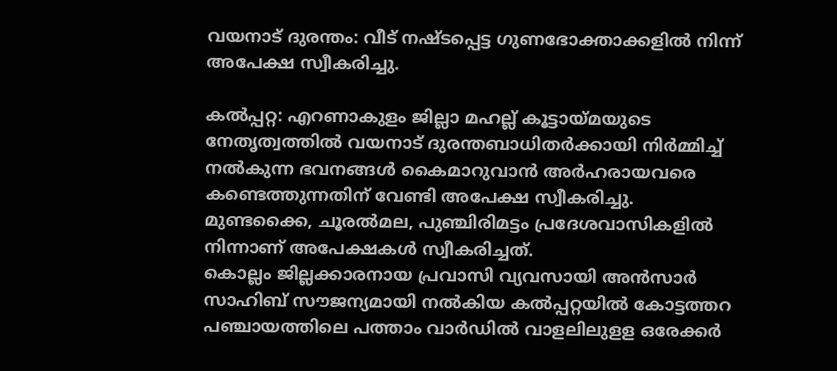വയനാട് ദുരന്തം: വീട് നഷ്ടപ്പെട്ട ഗുണഭോക്താക്കളില്‍ നിന്ന് അപേക്ഷ സ്വീകരിച്ചു.

കൽപ്പറ്റ: എറണാകുളം ജില്ലാ മഹല്ല് കൂട്ടായ്മയുടെ നേതൃത്വത്തിൽ വയനാട് ദുരന്തബാധിതര്‍ക്കായി നിർമ്മിച്ച് നൽകുന്ന ഭവനങ്ങൾ കൈമാറുവാൻ അർഹരായവരെ കണ്ടെത്തുന്നതിന് വേണ്ടി അപേക്ഷ സ്വീകരിച്ചു.
മുണ്ടക്കൈ, ചൂരൽമല, പുഞ്ചിരിമട്ടം പ്രദേശവാസികളിൽ നിന്നാണ് അപേക്ഷകൾ സ്വീകരിച്ചത്.
കൊല്ലം ജില്ലക്കാരനായ പ്രവാസി വ്യവസായി അൻസാർ സാഹിബ് സൗജന്യമായി നൽകിയ കൽപ്പറ്റയിൽ കോട്ടത്തറ പഞ്ചായത്തിലെ പത്താം വാർഡിൽ വാളലിലുളള ഒരേക്കർ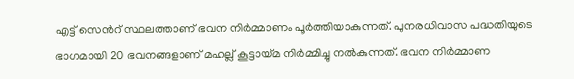എട്ട് സെൻറ് സ്ഥലത്താണ് ഭവന നിർമ്മാണം പൂർത്തിയാകുന്നത്. പുനരധിവാസ പദ്ധതിയുടെ ഭാഗമായി 20 ഭവനങ്ങളാണ് മഹല്ല് കൂട്ടായ്മ നിർമ്മിച്ചു നൽകുന്നത്. ഭവന നിർമ്മാണ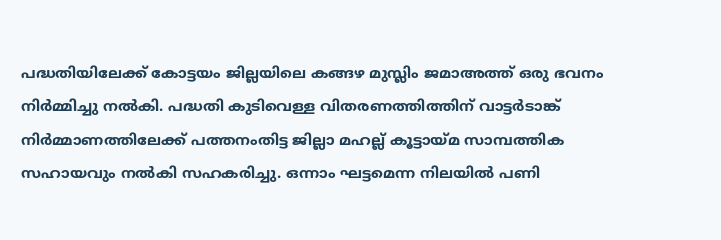പദ്ധതിയിലേക്ക് കോട്ടയം ജില്ലയിലെ കങ്ങഴ മുസ്ലിം ജമാഅത്ത് ഒരു ഭവനം നിർമ്മിച്ചു നൽകി. പദ്ധതി കുടിവെള്ള വിതരണത്തിത്തിന് വാട്ടർടാങ്ക് നിർമ്മാണത്തിലേക്ക് പത്തനംതിട്ട ജില്ലാ മഹല്ല് കൂട്ടായ്മ സാമ്പത്തിക സഹായവും നൽകി സഹകരിച്ചു. ഒന്നാം ഘട്ടമെന്ന നിലയിൽ പണി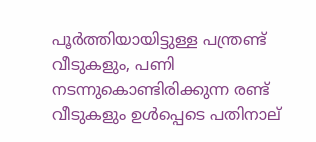പൂർത്തിയായിട്ടുള്ള പന്ത്രണ്ട് വീടുകളും, പണി നടന്നുകൊണ്ടിരിക്കുന്ന രണ്ട് വീടുകളും ഉൾപ്പെടെ പതിനാല്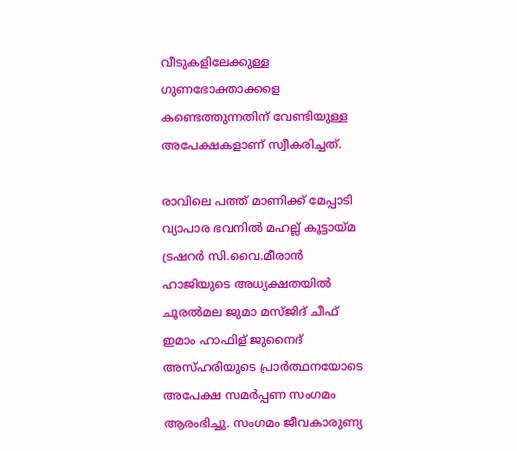വീടുകളിലേക്കുള്ള ഗുണഭോക്താക്കളെ കണ്ടെത്തുന്നതിന് വേണ്ടിയുള്ള അപേക്ഷകളാണ് സ്വീകരിച്ചത്.

രാവിലെ പത്ത് മാണിക്ക് മേപ്പാടി വ്യാപാര ഭവനിൽ മഹല്ല് കൂട്ടായ്മ ട്രഷറർ സി.വൈ.മീരാൻ ഹാജിയുടെ അധ്യക്ഷതയിൽ ചൂരൽമല ജുമാ മസ്ജിദ് ചീഫ് ഇമാം ഹാഫിള് ജുനൈദ് അസ്ഹരിയുടെ പ്രാർത്ഥനയോടെ അപേക്ഷ സമർപ്പണ സംഗമം ആരംഭിച്ചു. സംഗമം ജീവകാരുണ്യ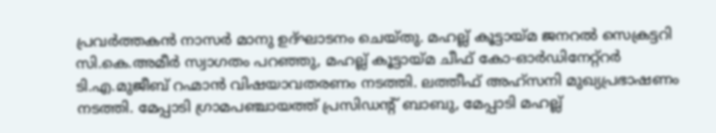പ്രവർത്തകൻ നാസർ മാനു ഉദ്ഘാടനം ചെയ്തു. മഹല്ല് കൂട്ടായ്മ ജനറൽ സെക്രട്ടറി സി.കെ.അമീർ സ്വാഗതം പറഞ്ഞു, മഹല്ല് കൂട്ടായ്മ ചീഫ് കോ-ഓർഡിനേറ്റ്റർ ടി.എ.മുജീബ് റഹ്മാൻ വിഷയാവതരണം നടത്തി. ലത്തീഫ് അഹ്സനി മുഖ്യപ്രഭാഷണം നടത്തി. മേപ്പാടി ഗ്രാമപഞ്ചായത്ത് പ്രസിഡന്റ് ബാബു, മേപ്പാടി മഹല്ല്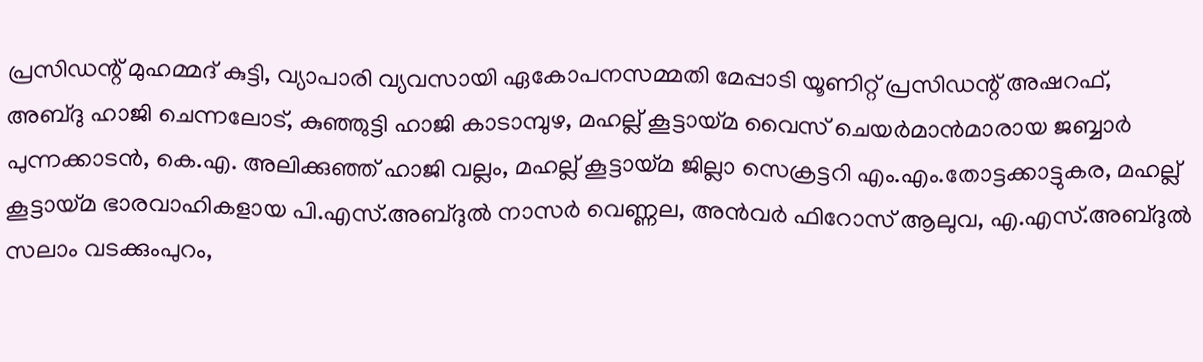പ്രസിഡന്റ് മുഹമ്മദ് കുട്ടി, വ്യാപാരി വ്യവസായി ഏകോപനസമ്മതി മേപ്പാടി യൂണിറ്റ് പ്രസിഡന്റ് അഷറഫ്, അബ്ദു ഹാജി ചെന്നലോട്, കുഞ്ഞുട്ടി ഹാജി കാടാമ്പുഴ, മഹല്ല് കൂട്ടായ്മ വൈസ് ചെയർമാൻമാരായ ജബ്ബാർ പുന്നക്കാടൻ, കെ.എ. അലിക്കുഞ്ഞ് ഹാജി വല്ലം, മഹല്ല് കൂട്ടായ്മ ജില്ലാ സെക്രട്ടറി എം.എം.തോട്ടക്കാട്ടുകര, മഹല്ല് കൂട്ടായ്മ ഭാരവാഹികളായ പി.എസ്.അബ്ദുൽ നാസർ വെണ്ണല, അൻവർ ഫിറോസ് ആലുവ, എ.എസ്.അബ്ദുൽ സലാം വടക്കുംപുറം,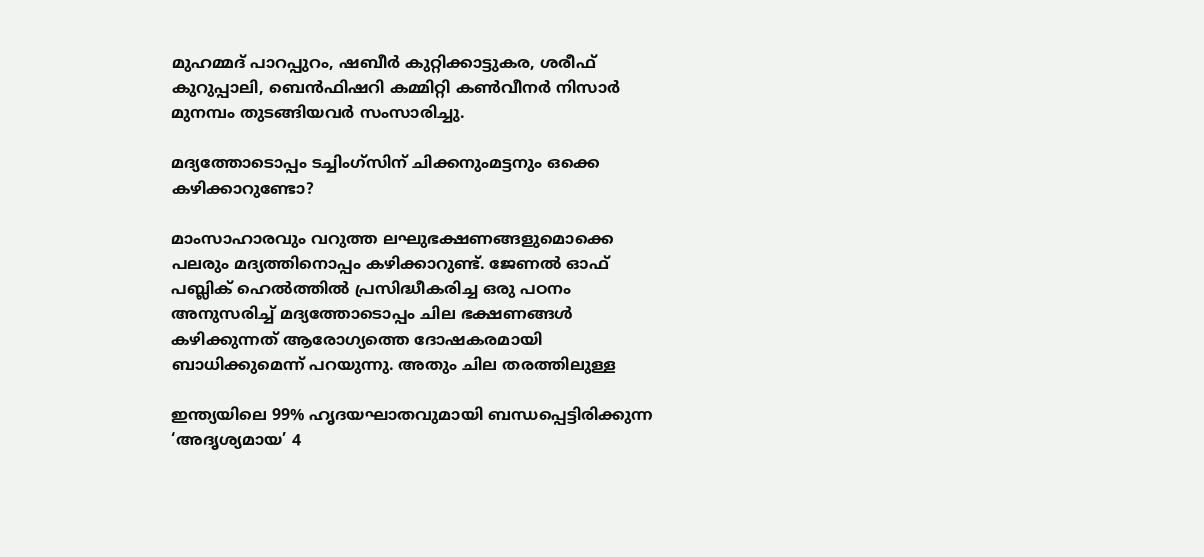മുഹമ്മദ് പാറപ്പുറം, ഷബീർ കുറ്റിക്കാട്ടുകര, ശരീഫ് കുറുപ്പാലി, ബെൻഫിഷറി കമ്മിറ്റി കൺവീനർ നിസാർ മുനമ്പം തുടങ്ങിയവർ സംസാരിച്ചു.

മദ്യത്തോടൊപ്പം ടച്ചിംഗ്‌സിന് ചിക്കനുംമട്ടനും ഒക്കെ കഴിക്കാറുണ്ടോ?

മാംസാഹാരവും വറുത്ത ലഘുഭക്ഷണങ്ങളുമൊക്കെ പലരും മദ്യത്തിനൊപ്പം കഴിക്കാറുണ്ട്. ജേണല്‍ ഓഫ് പബ്ലിക് ഹെല്‍ത്തില്‍ പ്രസിദ്ധീകരിച്ച ഒരു പഠനം അനുസരിച്ച് മദ്യത്തോടൊപ്പം ചില ഭക്ഷണങ്ങള്‍ കഴിക്കുന്നത് ആരോഗ്യത്തെ ദോഷകരമായി ബാധിക്കുമെന്ന് പറയുന്നു. അതും ചില തരത്തിലുള്ള

ഇന്ത്യയിലെ 99% ഹൃദയഘാതവുമായി ബന്ധപ്പെട്ടിരിക്കുന്ന ‘അദൃശ്യമായ’ 4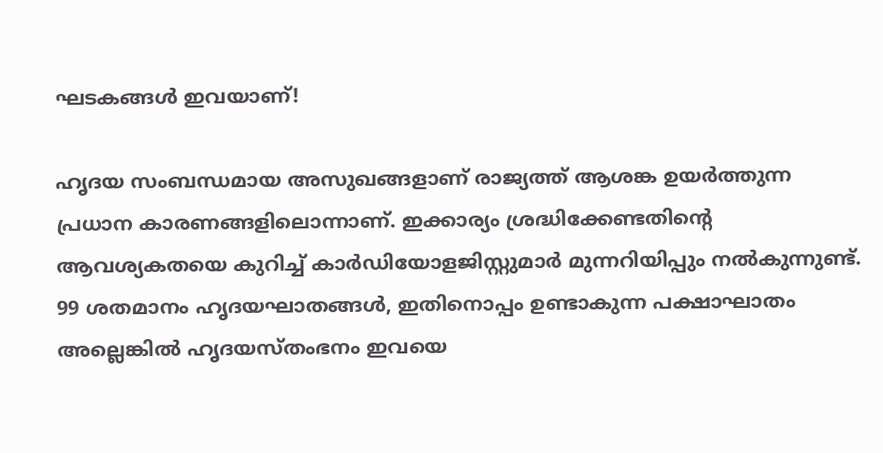ഘടകങ്ങൾ ഇവയാണ്!

ഹൃദയ സംബന്ധമായ അസുഖങ്ങളാണ് രാജ്യത്ത് ആശങ്ക ഉയർത്തുന്ന പ്രധാന കാരണങ്ങളിലൊന്നാണ്. ഇക്കാര്യം ശ്രദ്ധിക്കേണ്ടതിന്റെ ആവശ്യകതയെ കുറിച്ച് കാർഡിയോളജിസ്റ്റുമാർ മുന്നറിയിപ്പും നൽകുന്നുണ്ട്. 99 ശതമാനം ഹൃദയഘാതങ്ങൾ, ഇതിനൊപ്പം ഉണ്ടാകുന്ന പക്ഷാഘാതം അല്ലെങ്കിൽ ഹൃദയസ്തംഭനം ഇവയെ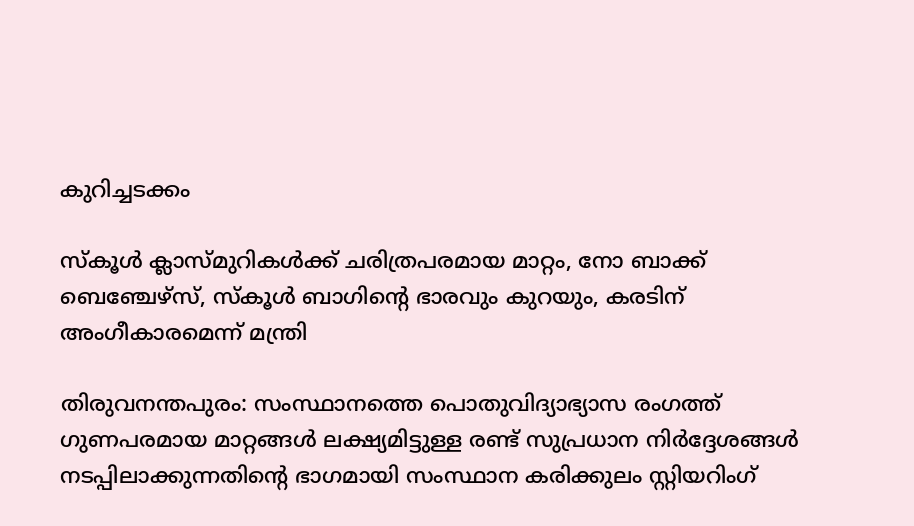കുറിച്ചടക്കം

സ്കൂൾ ക്ലാസ്മുറികൾക്ക് ചരിത്രപരമായ മാറ്റം, നോ ബാക്ക് ബെഞ്ചേഴ്സ്, സ്‌കൂൾ ബാഗിന്റെ ഭാരവും കുറയും, കരടിന് അംഗീകാരമെന്ന് മന്ത്രി

തിരുവനന്തപുരം: സംസ്ഥാനത്തെ പൊതുവിദ്യാഭ്യാസ രംഗത്ത് ഗുണപരമായ മാറ്റങ്ങൾ ലക്ഷ്യമിട്ടുള്ള രണ്ട് സുപ്രധാന നിർദ്ദേശങ്ങൾ നടപ്പിലാക്കുന്നതിന്റെ ഭാഗമായി സംസ്ഥാന കരിക്കുലം സ്റ്റിയറിംഗ്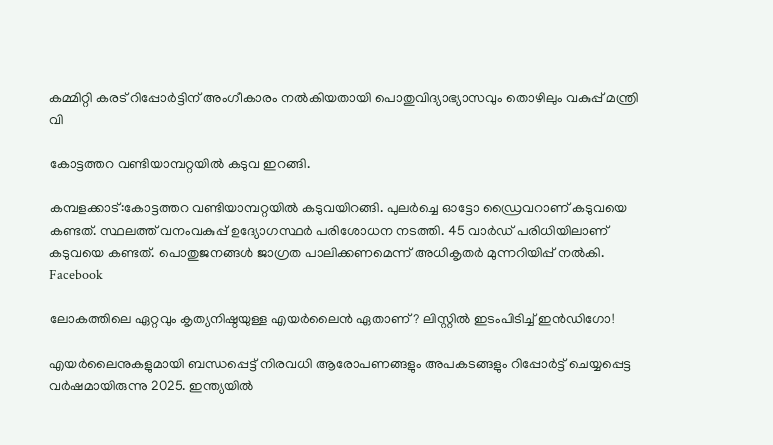കമ്മിറ്റി കരട് റിപ്പോർട്ടിന് അംഗീകാരം നൽകിയതായി പൊതുവിദ്യാഭ്യാസവും തൊഴിലും വകുപ്പ് മന്ത്രി വി

കോട്ടത്തറ വണ്ടിയാമ്പറ്റയിൽ കടുവ ഇറങ്ങി.

കമ്പളക്കാട്:കോട്ടത്തറ വണ്ടിയാമ്പറ്റയിൽ കടുവയിറങ്ങി. പുലർച്ചെ ഓട്ടോ ഡ്രൈവറാണ് കടുവയെ കണ്ടത്. സ്ഥലത്ത് വനംവകുപ്പ് ഉദ്യോഗസ്ഥർ പരിശോധന നടത്തി. 45 വാർഡ് പരിധിയിലാണ് കടുവയെ കണ്ടത്. പൊതുജനങ്ങൾ ജാഗ്രത പാലിക്കണമെന്ന് അധികൃതർ മുന്നറിയിപ്പ് നൽകി. Facebook

ലോകത്തിലെ ഏറ്റവും കൃത്യനിഷ്ഠയുള്ള എയര്‍ലൈന്‍ ഏതാണ്? ലിസ്റ്റില്‍ ഇടംപിടിച്ച് ഇന്‍ഡിഗോ‍!

എയര്‍ലൈനുകളുമായി ബന്ധപ്പെട്ട് നിരവധി ആരോപണങ്ങളും അപകടങ്ങളും റിപ്പോര്‍ട്ട് ചെയ്യപ്പെട്ട വര്‍ഷമായിരുന്നു 2025. ഇന്ത്യയില്‍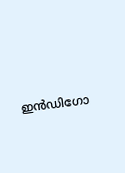ഇന്‍ഡിഗോ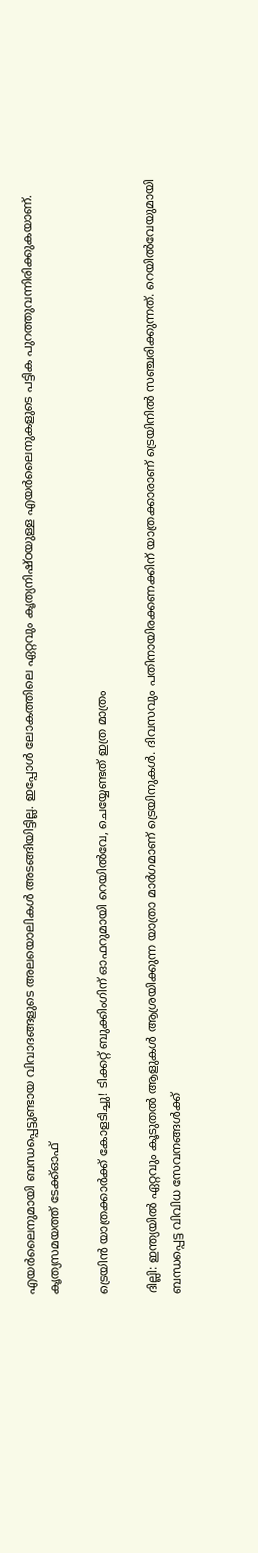എയര്‍ലൈനുമായി ബന്ധപ്പെട്ടുണ്ടായ വിവാദങ്ങളുടെ അലയൊലികള്‍ അടങ്ങിയിട്ടില്ല. ഇപ്പോള്‍ ലോകത്തിലെ ഏറ്റവും കൃത്യനിഷ്ഠയുള്ള എയര്‍ലൈനുകളുടെ പട്ടിക പുറത്തുവന്നിരിക്കുകയാണ്. കൃത്യസമയത്ത് ടേക്ക്ഓഫ്

ട്രെയിൻ യാത്രക്കാർക്ക് കോളടിച്ചു! ടിക്കറ്റ് ബുക്കിംഗിന് ഓഫറുമായി റെയിൽവേ, ചെയ്യേണ്ടത് ഇത്ര മാത്രം

ദില്ലി: ഇന്ത്യയിൽ ഏറ്റവും കൂടുതൽ ആളുകൾ ആശ്രയിക്കുന്ന യാത്രാ മാര്‍ഗമാണ് ട്രെയിനുകൾ. ദിവസവും പതിനായിരക്കണക്കിന് യാത്രക്കാരാണ് ട്രെയിനിൽ സഞ്ചരിക്കുന്നത്. റെയിൽവേയുമായി ബന്ധപ്പെട്ട വിവിധ സേവനങ്ങൾക്ക്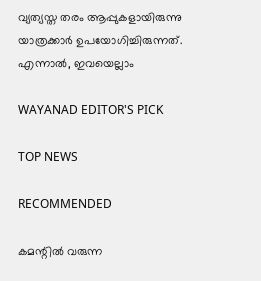വ്യത്യസ്ത തരം ആപ്പുകളായിരുന്നു യാത്രക്കാര്‍ ഉപയോഗിച്ചിരുന്നത്. എന്നാൽ, ഇവയെല്ലാം

WAYANAD EDITOR'S PICK

TOP NEWS

RECOMMENDED

കമന്റിൽ വരുന്ന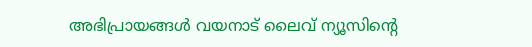അഭിപ്രായങ്ങൾ വയനാട് ലൈവ് ന്യൂസിന്റെ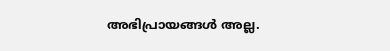അഭിപ്രായങ്ങൾ അല്ല.